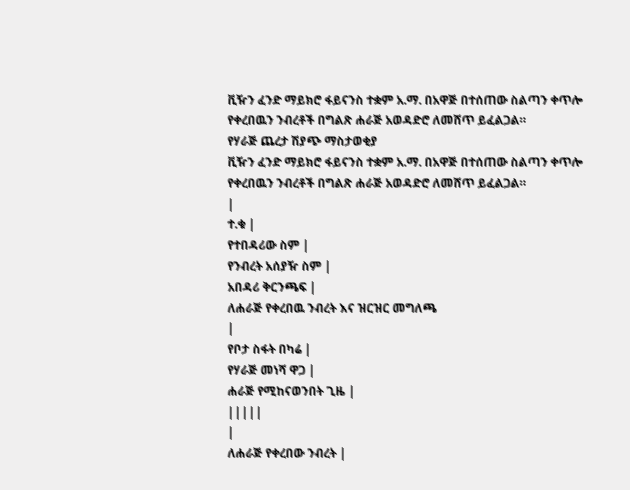ቪዥን ፈንድ ማይክሮ ፋይናንስ ተቋም አ.ማ. በአዋጅ በተሰጠው ስልጣን ቀጥሎ የቀረበዉን ንብረቶች በግልጽ ሐራጅ አወዳድሮ ለመሸጥ ይፈልጋል።
የሃራጅ ጨረታ ሽያጭ ማስታወቂያ
ቪዥን ፈንድ ማይክሮ ፋይናንስ ተቋም አ.ማ. በአዋጅ በተሰጠው ስልጣን ቀጥሎ የቀረበዉን ንብረቶች በግልጽ ሐራጅ አወዳድሮ ለመሸጥ ይፈልጋል።
|
ተ.ቁ |
የተበዳሪው ስም |
የንብረት አሰያዥ ስም |
አበዳሪ ቅርንጫፍ |
ለሐራጅ የቀረበዉ ንብረት እና ዝርዝር መግለጫ
|
የቦታ ስፋት በካሬ |
የሃራጅ መነሻ ዋጋ |
ሐራጅ የሚከናወንበት ጊዜ |
|||||
|
ለሐራጅ የቀረበው ንብረት |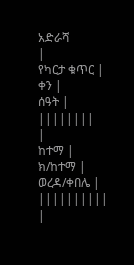አድራሻ
|
የካርታ ቁጥር |
ቀን |
ሰዓት |
||||||||
|
ከተማ |
ክ/ከተማ |
ወረዳ/ቀበሌ |
||||||||||
|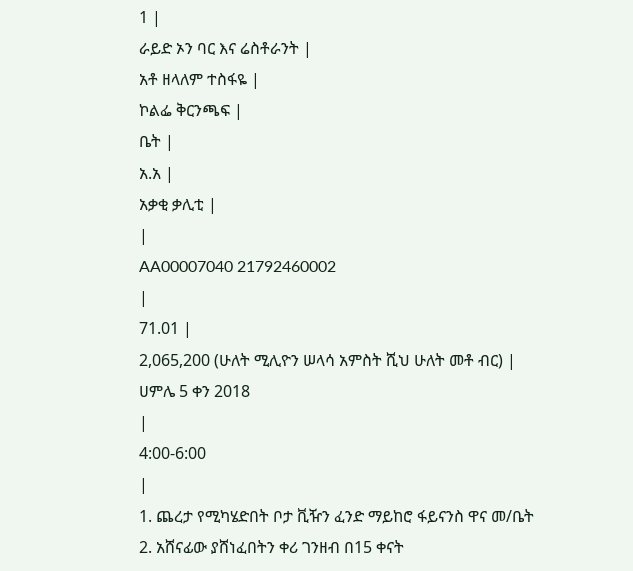1 |
ራይድ ኦን ባር እና ሬስቶራንት |
አቶ ዘላለም ተስፋዬ |
ኮልፌ ቅርንጫፍ |
ቤት |
አ.አ |
አቃቂ ቃሊቲ |
|
AA00007040 21792460002
|
71.01 |
2,065,200 (ሁለት ሚሊዮን ሠላሳ አምስት ሺህ ሁለት መቶ ብር) |
ሀምሌ 5 ቀን 2018
|
4:00-6:00
|
1. ጨረታ የሚካሄድበት ቦታ ቪዥን ፈንድ ማይከሮ ፋይናንስ ዋና መ/ቤት
2. አሸናፊው ያሸነፈበትን ቀሪ ገንዘብ በ15 ቀናት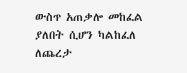ውስጥ አጠቃሎ መከፈል ያለበት ሲሆን ካልከፈለ ለጨረታ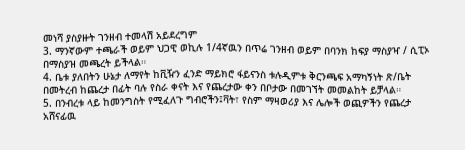መነሻ ያስያዙት ገንዘብ ተመላሽ አይደረግም
3. ማንኛውም ተጫራች ወይም ህጋዊ ወኪሉ 1/4ኛዉን በጥሬ ገንዘብ ወይም በባንክ ከፍያ ማስያዣ / ሲፒኦ በማስያዝ መጫረት ይችላል።
4. ቤቱ ያለበትን ሁኔታ ለማየት ከቪዥን ፈንድ ማይክሮ ፋይናንስ ቱሉዲምቱ ቅርንጫፍ አማካኝነት ጽ/ቤት በመትረብ ከጨረታ በፊት ባሉ የስራ ቀናት እና የጨረታው ቀን በቦታው በመገኘት መመልከት ይቻላል።
5. በንብረቱ ላይ ከመንግስት የሚፈለጉ ግብሮችን፤ቫት፣ የስም ማዛወሪያ እና ሌሎች ወጪዎችን የጨረታ አሸናፊዉ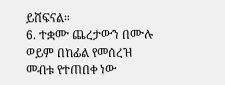ይሸፍናል።
6. ተቋሙ ጨረታውን በሙሉ ወይም በከፊል የመሰረዝ መብቱ የተጠበቀ ነው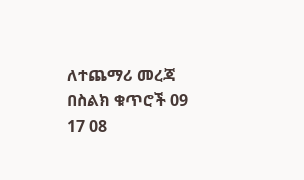ለተጨማሪ መረጃ
በስልክ ቁጥሮች 09 17 08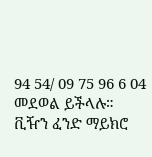94 54/ 09 75 96 6 04 መደወል ይችላሉ።
ቪዥን ፈንድ ማይክሮ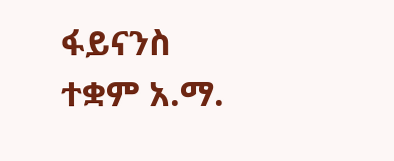ፋይናንስ ተቋም አ.ማ.